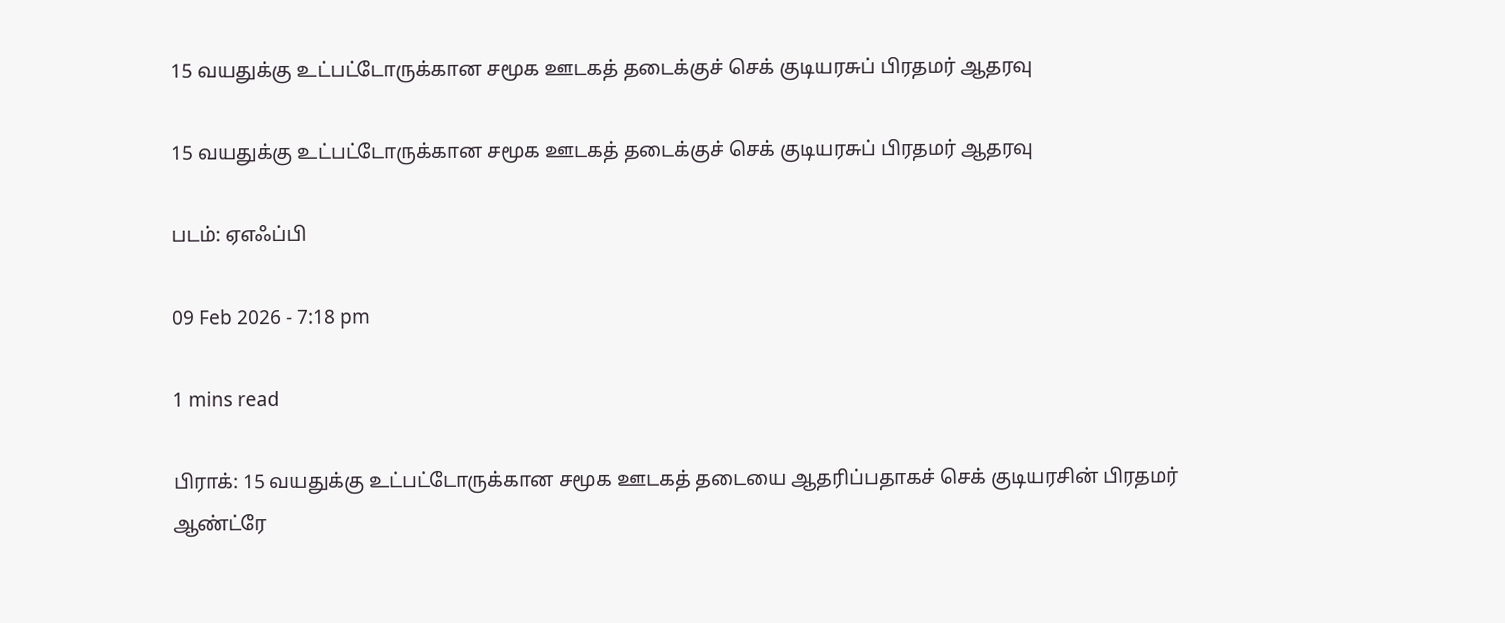15 வயதுக்கு உட்பட்டோருக்கான சமூக ஊடகத் தடைக்குச் செக் குடியரசுப் பிரதமர் ஆதரவு

15 வயதுக்கு உட்பட்டோருக்கான சமூக ஊடகத் தடைக்குச் செக் குடியரசுப் பிரதமர் ஆதரவு

படம்: ஏஎஃப்பி

09 Feb 2026 - 7:18 pm

1 mins read

பிராக்: 15 வயதுக்கு உட்பட்டோருக்கான சமூக ஊடகத் தடையை ஆதரிப்பதாகச் செக் குடியரசின் பிரதமர் ஆண்ட்ரே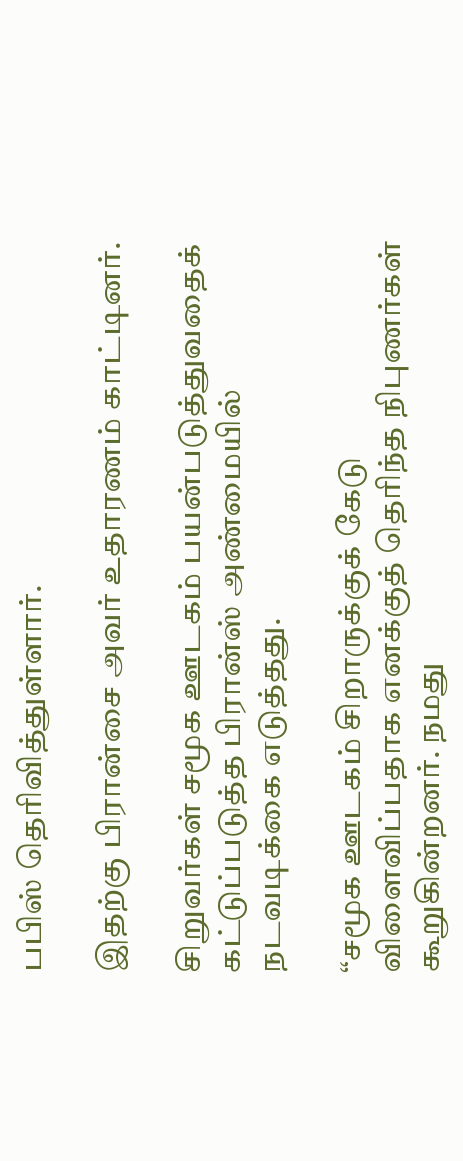பபிஸ் தெரிவித்துள்ளார்.

இதற்கு பிரான்சை அவர் உதாரணம் காட்டினர்.

சிறுவர்கள் சமூக ஊடகம் பயன்படுத்துவதைக் கட்டுப்படுத்த பிரான்ஸ் அண்மையில் நடவடிக்கை எடுத்தது.

“சமூக ஊடகம் சிறாருக்குக் கேடு விளைவிப்பதாக எனக்குத் தெரிந்த நிபுணர்கள் கூறுகின்றனர். நமது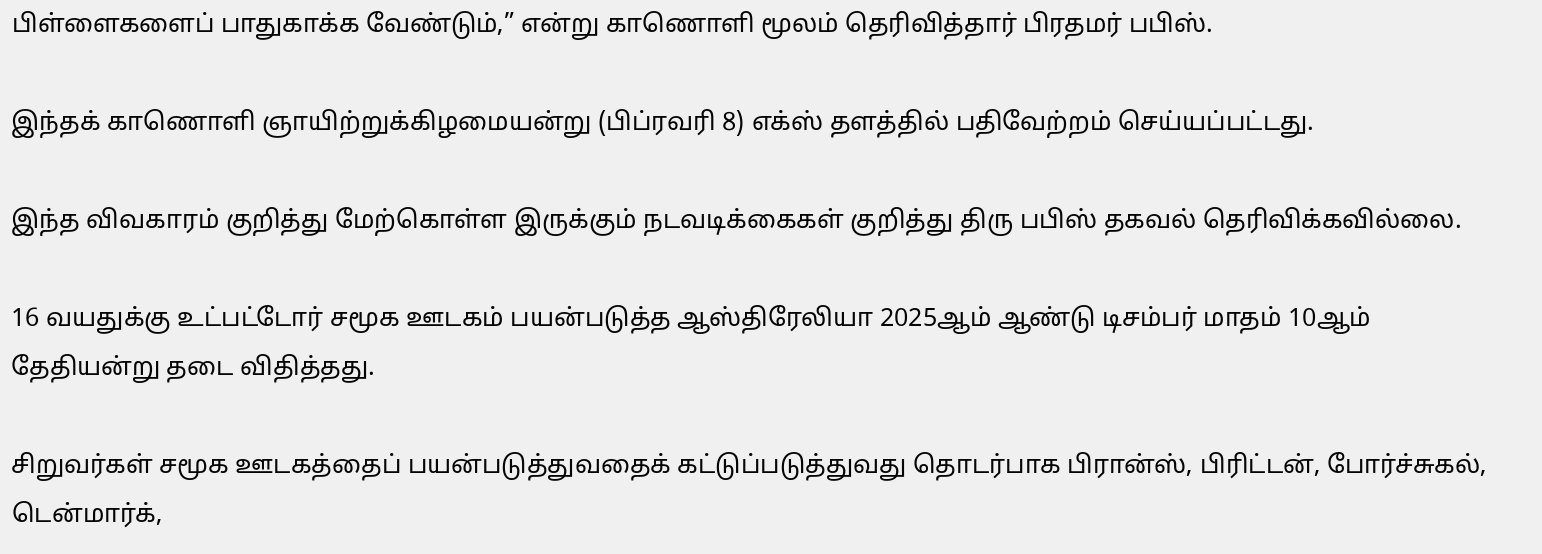பிள்ளைகளைப் பாதுகாக்க வேண்டும்,” என்று காணொளி மூலம் தெரிவித்தார் பிரதமர் பபிஸ்.

இந்தக் காணொளி ஞாயிற்றுக்கிழமையன்று (பிப்ரவரி 8) எக்ஸ் தளத்தில் பதிவேற்றம் செய்யப்பட்டது.

இந்த விவகாரம் குறித்து மேற்கொள்ள இருக்கும் நடவடிக்கைகள் குறித்து திரு பபிஸ் தகவல் தெரிவிக்கவில்லை.

16 வயதுக்கு உட்பட்டோர் சமூக ஊடகம் பயன்படுத்த ஆஸ்திரேலியா 2025ஆம் ஆண்டு டிசம்பர் மாதம் 10ஆம் தேதியன்று தடை விதித்தது.

சிறுவர்கள் சமூக ஊடகத்தைப் பயன்படுத்துவதைக் கட்டுப்படுத்துவது தொடர்பாக பிரான்ஸ், பிரிட்டன், போர்ச்சுகல், டென்மார்க்,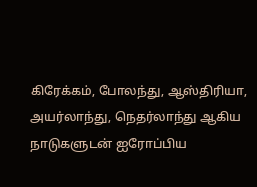கிரேக்கம், போலந்து, ஆஸ்திரியா, அயர்லாந்து, நெதர்லாந்து ஆகிய நாடுகளுடன் ஐரோப்பிய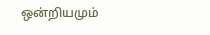ஒன்றியமும்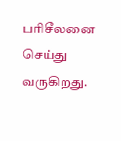பரிசீலனை செய்து வருகிறது.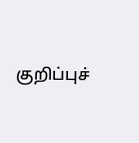குறிப்புச்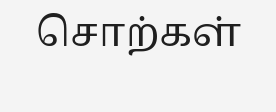சொற்கள்